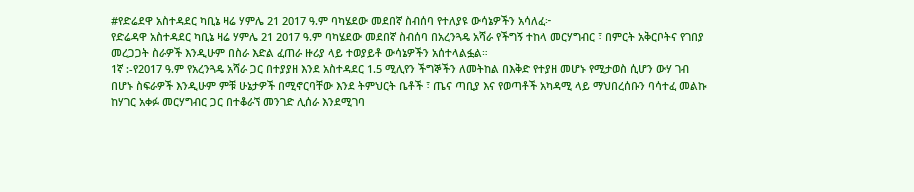#የድሬደዋ አስተዳደር ካቢኔ ዛሬ ሃምሌ 21 2017 ዓ.ም ባካሄደው መደበኛ ስብሰባ የተለያዩ ውሳኔዎችን አሳለፈ፦
የድሬዳዋ አስተዳደር ካቢኔ ዛሬ ሃምሌ 21 2017 ዓ.ም ባካሄደው መደበኛ ስብሰባ በአረንጓዴ አሻራ የችግኝ ተከላ መርሃግብር ፣ በምርት አቅርቦትና የገበያ መረጋጋት ስራዎች እንዲሁም በስራ እድል ፈጠራ ዙሪያ ላይ ተወያይቶ ውሳኔዎችን አሰተላልፏል።
1ኛ :-የ2017 ዓ.ም የአረንጓዴ አሻራ ጋር በተያያዘ እንደ አስተዳደር 1.5 ሚሊየን ችግኞችን ለመትከል በእቅድ የተያዘ መሆኑ የሚታወስ ሲሆን ውሃ ገብ በሆኑ ስፍራዎች እንዲሁም ምቹ ሁኔታዎች በሚኖርባቸው እንደ ትምህርት ቤቶች ፣ ጤና ጣቢያ እና የወጣቶች አካዳሚ ላይ ማህበረሰቡን ባሳተፈ መልኩ ከሃገር አቀፉ መርሃግብር ጋር በተቆራኘ መንገድ ሊሰራ እንደሚገባ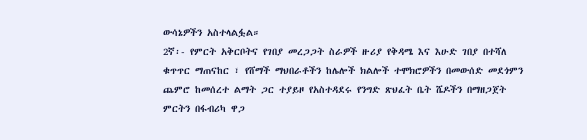ውሳኔዎችን አስተላልፏል።
2ኛ፡- የምርት አቅርቦትና የገበያ መረጋጋት ስራዎች ዙሪያ የቅዳሜ እና እሁድ ገበያ በተሻለ ቁጥጥር ማጠናከር ፣ የሸማች ማህበራቶችን ከሌሎች ክልሎች ተሞክሮዎችን በመውሰድ መደጎምን ጨምሮ ከመሰረተ ልማት ጋር ተያይዞ የአስተዳደሩ የንግድ ጽህፈት ቤት ሼዶችን በማዘጋጀት ምርትን በፋብሪካ ዋጋ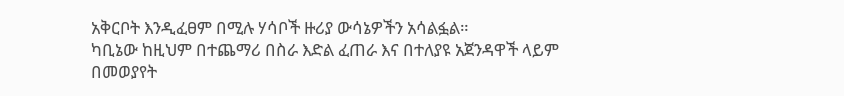አቅርቦት እንዲፈፀም በሚሉ ሃሳቦች ዙሪያ ውሳኔዎችን አሳልፏል።
ካቢኔው ከዚህም በተጨማሪ በስራ እድል ፈጠራ እና በተለያዩ አጀንዳዋች ላይም በመወያየት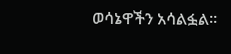ወሳኔዋችን አሳልፏል።